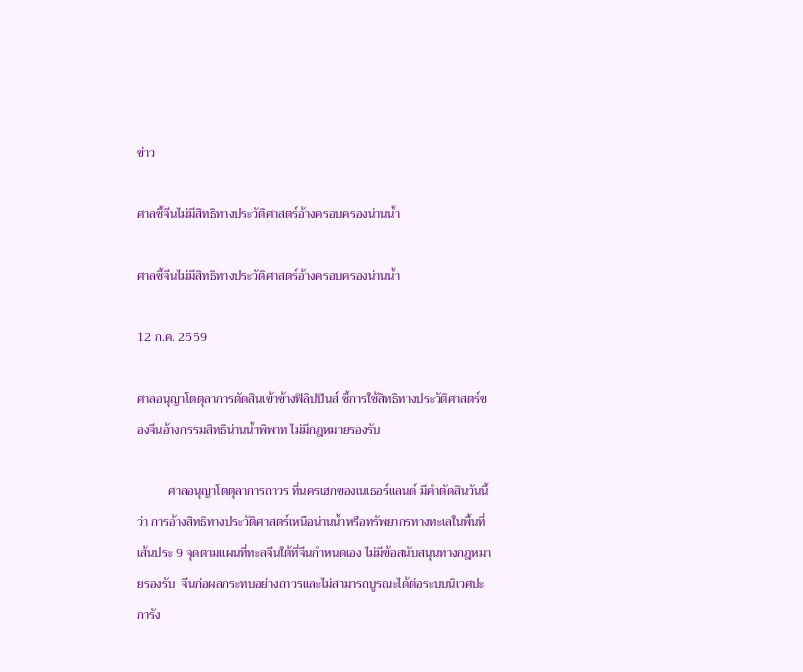ข่าว

ศาลชี้จีนไม่มีสิทธิทางประวัติศาสตร์อ้างครอบครองน่านน้ำ

ศาลชี้จีนไม่มีสิทธิทางประวัติศาสตร์อ้างครอบครองน่านน้ำ

12 ก.ค. 2559

ศาลอนุญาโตตุลาการตัดสินเข้าข้างฟิลิปปินส์ ชี้การใช้สิทธิทางประวัติศาสตร์ของจีนอ้างกรรมสิทธิน่านน้ำพิพาท ไม่มีกฎหมายรองรับ

          ศาลอนุญาโตตุลาการถาวร ที่นครเฮกของเนเธอร์แลนด์ มีคำตัดสินวันนี้ว่า การอ้างสิทธิทางประวัติศาสตร์เหนือน่านน้ำหรือทรัพยากรทางทะเลในพื้นที่เส้นประ 9 จุดตามแผนที่ทะลจีนใต้ที่จีนกำหนดเอง ไม่มีข้อสนับสนุนทางกฎหมายรองรับ  จีนก่อผลกระทบอย่างถาวรและไม่สามารถบูรณะได้ต่อระบบนิเวศปะการัง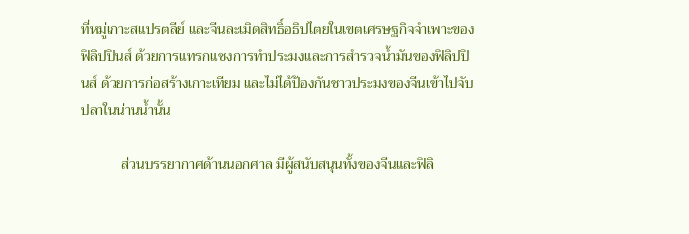ที่หมู่เกาะสแปรตลีย์ และจีนละเมิดสิทธิ์อธิปไตยในเขตเศรษฐกิจจำเพาะของฟิลิปปินส์ ด้วยการแทรกแซงการทำประมงและการสำรวจน้ำมันของฟิลิปปินส์ ด้วยการก่อสร้างเกาะเทียม และไม่ได้ป้องกันชาวประมงของจีนเข้าไปจับปลาในน่านน้ำนั้น

           ส่วนบรรยากาศด้านนอกศาล มีผู้สนับสนุนทั้งของจีนและฟิลิ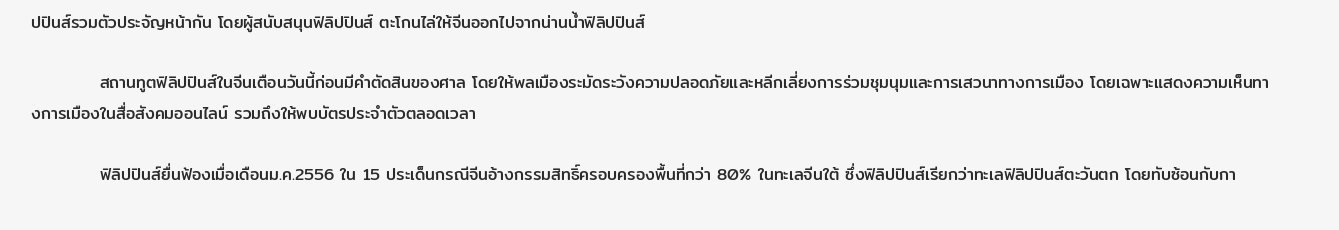ปปินส์รวมตัวประจัญหน้ากัน โดยผู้สนับสนุนฟิลิปปินส์ ตะโกนไล่ให้จีนออกไปจากน่านน้ำฟิลิปปินส์

           สถานทูตฟิลิปปินส์ในจีนเตือนวันนี้ก่อนมีคำตัดสินของศาล โดยให้พลเมืองระมัดระวังความปลอดภัยและหลีกเลี่ยงการร่วมชุมนุมและการเสวนาทางการเมือง โดยเฉพาะแสดงความเห็นทางการเมืองในสื่อสังคมออนไลน์ รวมถึงให้พบบัตรประจำตัวตลอดเวลา

           ฟิลิปปินส์ยื่นฟ้องเมื่อเดือนม.ค.2556 ใน 15 ประเด็นกรณีจีนอ้างกรรมสิทธิ์ครอบครองพื้นที่กว่า 80% ในทะเลจีนใต้ ซึ่งฟิลิปปินส์เรียกว่าทะเลฟิลิปปินส์ตะวันตก โดยทับซ้อนกับกา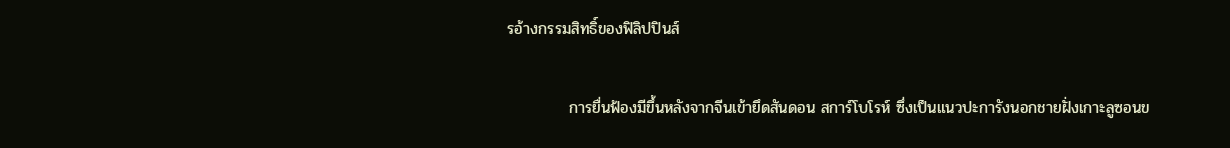รอ้างกรรมสิทธิ์ของฟิลิปปินส์

           การยื่นฟ้องมีขึ้นหลังจากจีนเข้ายึดสันดอน สการ์โบโรห์ ซึ่งเป็นแนวปะการังนอกชายฝั่งเกาะลูซอนข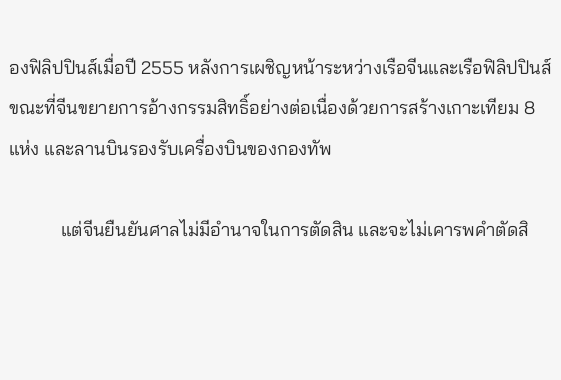องฟิลิปปินส์เมื่อปี 2555 หลังการเผชิญหน้าระหว่างเรือจีนและเรือฟิลิปปินส์ขณะที่จีนขยายการอ้างกรรมสิทธิ์อย่างต่อเนื่องด้วยการสร้างเกาะเทียม 8 แห่ง และลานบินรองรับเครื่องบินของกองทัพ

           แต่จีนยืนยันศาลไม่มีอำนาจในการตัดสิน และจะไม่เคารพคำตัดสิ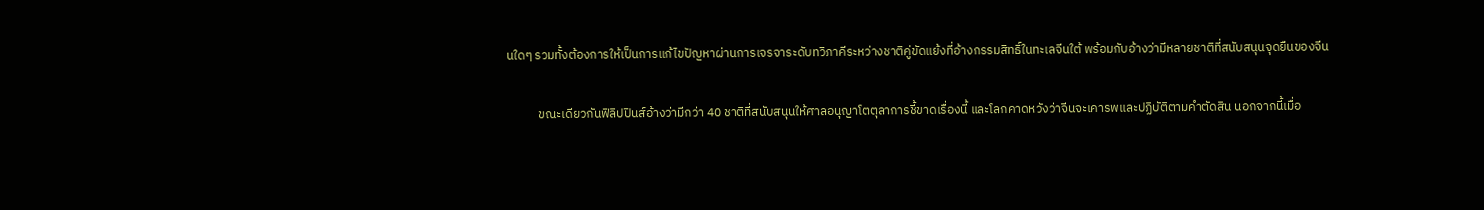นใดๆ รวมทั้งต้องการให้เป็นการแก้ไขปัญหาผ่านการเจรจาระดับทวิภาคีระหว่างชาติคู่ขัดแย้งที่อ้างกรรมสิทธิ์ในทะเลจีนใต้ พร้อมกับอ้างว่ามีหลายชาติที่สนับสนุนจุดยืนของจีน

           ขณะเดียวกันฟิลิปปินส์อ้างว่ามีกว่า 40 ชาติที่สนับสนุนให้ศาลอนุญาโตตุลาการชี้ขาดเรื่องนี้ และโลกคาดหวังว่าจีนจะเคารพและปฏิบัติตามคำตัดสิน นอกจากนี้เมื่อ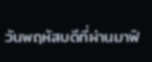วันพฤหัสบดีที่ผ่านมาฟิ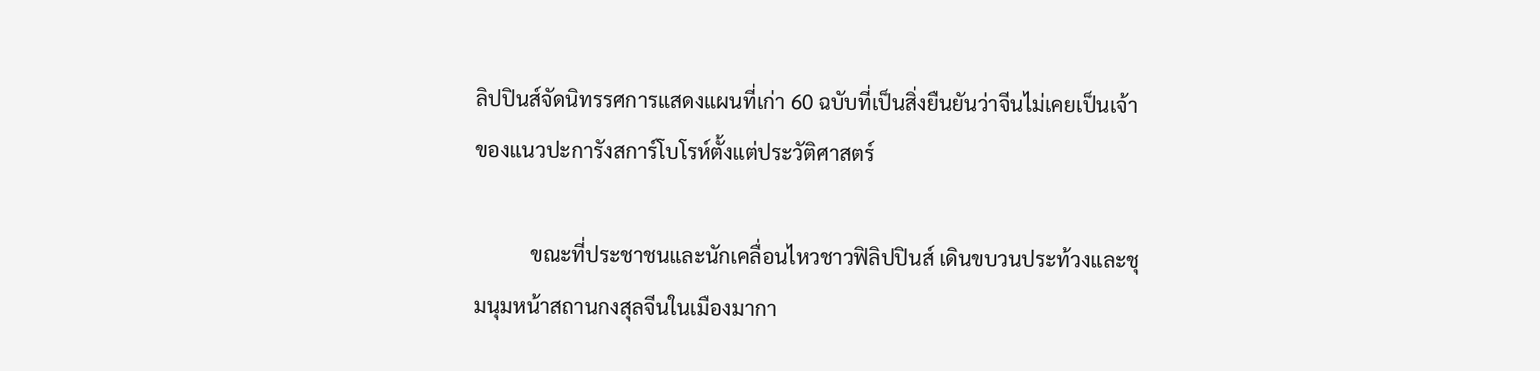ลิปปินส์จัดนิทรรศการแสดงแผนที่เก่า 60 ฉบับที่เป็นสิ่งยืนยันว่าจีนไม่เคยเป็นเจ้าของแนวปะการังสการ์โบโรห์ตั้งแต่ประวัติศาสตร์

           ขณะที่ประชาชนและนักเคลื่อนไหวชาวฟิลิปปินส์ เดินขบวนประท้วงและชุมนุมหน้าสถานกงสุลจีนในเมืองมากา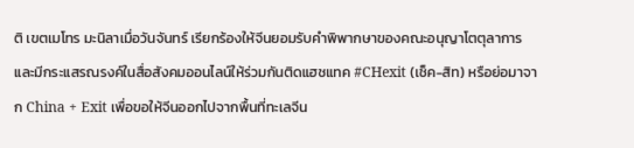ติ เขตเมโทร มะนิลาเมื่อวันจันทร์ เรียกร้องให้จีนยอมรับคำพิพากษาของคณะอนุญาโตตุลาการ และมีกระแสรณรงค์ในสื่อสังคมออนไลน์ให้ร่วมกันติดแฮชแทค #CHexit (เช็ค-สิท) หรือย่อมาจาก China + Exit เพื่อขอให้จีนออกไปจากพื้นที่ทะเลจีน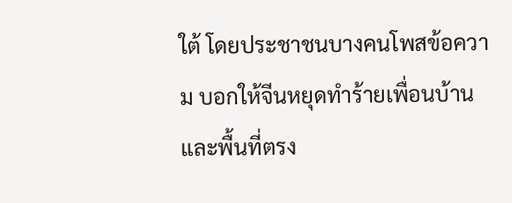ใต้ โดยประชาชนบางคนโพสข้อความ บอกให้จีนหยุดทำร้ายเพื่อนบ้าน และพื้นที่ตรง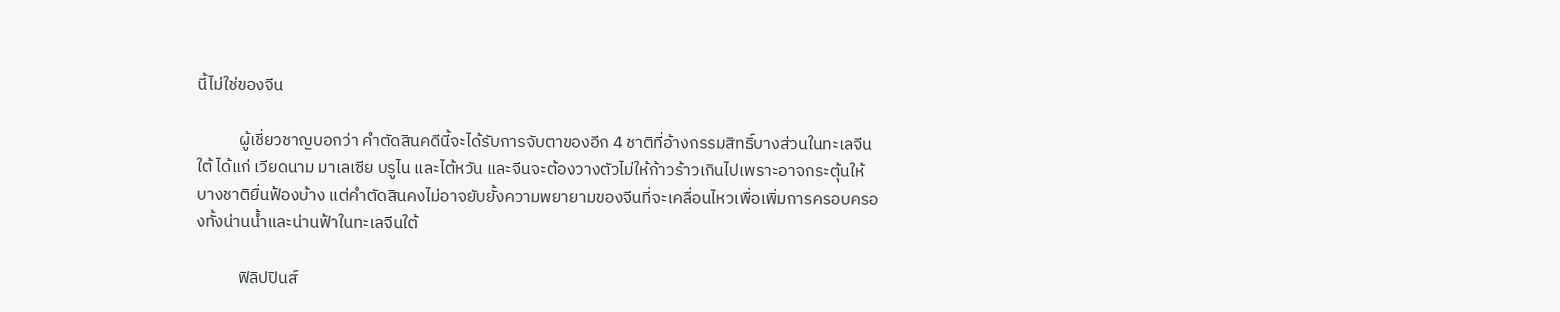นี้ไม่ใช่ของจีน

           ผู้เชี่ยวชาญบอกว่า คำตัดสินคดีนี้จะได้รับการจับตาของอีก 4 ชาติที่อ้างกรรมสิทธิ์บางส่วนในทะเลจีนใต้ ได้แก่ เวียดนาม มาเลเซีย บรูไน และไต้หวัน และจีนจะต้องวางตัวไม่ให้ก้าวร้าวเกินไปเพราะอาจกระตุ้นให้บางชาติยื่นฟ้องบ้าง แต่คำตัดสินคงไม่อาจยับยั้งความพยายามของจีนที่จะเคลื่อนไหวเพื่อเพิ่มการครอบครองทั้งน่านน้ำและน่านฟ้าในทะเลจีนใต้

           ฟิลิปปินส์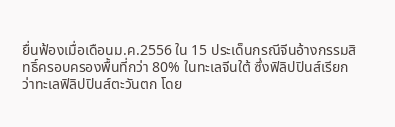ยื่นฟ้องเมื่อเดือนม.ค.2556 ใน 15 ประเด็นกรณีจีนอ้างกรรมสิทธิ์ครอบครองพื้นที่กว่า 80% ในทะเลจีนใต้ ซึ่งฟิลิปปินส์เรียกว่าทะเลฟิลิปปินส์ตะวันตก โดย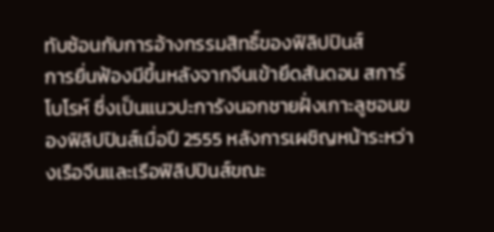ทับซ้อนกับการอ้างกรรมสิทธิ์ของฟิลิปปินส์         การยื่นฟ้องมีขึ้นหลังจากจีนเข้ายึดสันดอน สการ์โบโรห์ ซึ่งเป็นแนวปะการังนอกชายฝั่งเกาะลูซอนของฟิลิปปินส์เมื่อปี 2555 หลังการเผชิญหน้าระหว่างเรือจีนและเรือฟิลิปปินส์ขณะ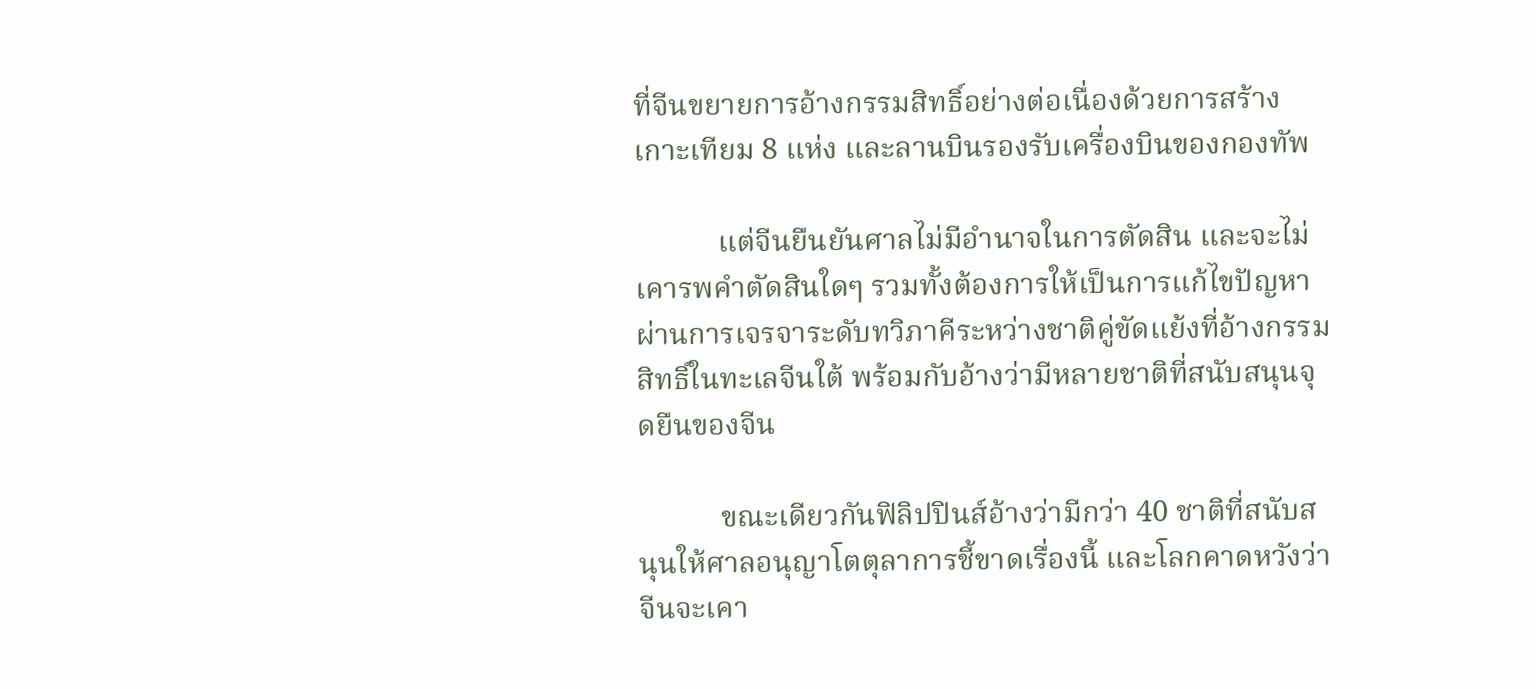ที่จีนขยายการอ้างกรรมสิทธิ์อย่างต่อเนื่องด้วยการสร้างเกาะเทียม 8 แห่ง และลานบินรองรับเครื่องบินของกองทัพ

           แต่จีนยืนยันศาลไม่มีอำนาจในการตัดสิน และจะไม่เคารพคำตัดสินใดๆ รวมทั้งต้องการให้เป็นการแก้ไขปัญหาผ่านการเจรจาระดับทวิภาคีระหว่างชาติคู่ขัดแย้งที่อ้างกรรมสิทธิ์ในทะเลจีนใต้ พร้อมกับอ้างว่ามีหลายชาติที่สนับสนุนจุดยืนของจีน

           ขณะเดียวกันฟิลิปปินส์อ้างว่ามีกว่า 40 ชาติที่สนับสนุนให้ศาลอนุญาโตตุลาการชี้ขาดเรื่องนี้ และโลกคาดหวังว่าจีนจะเคา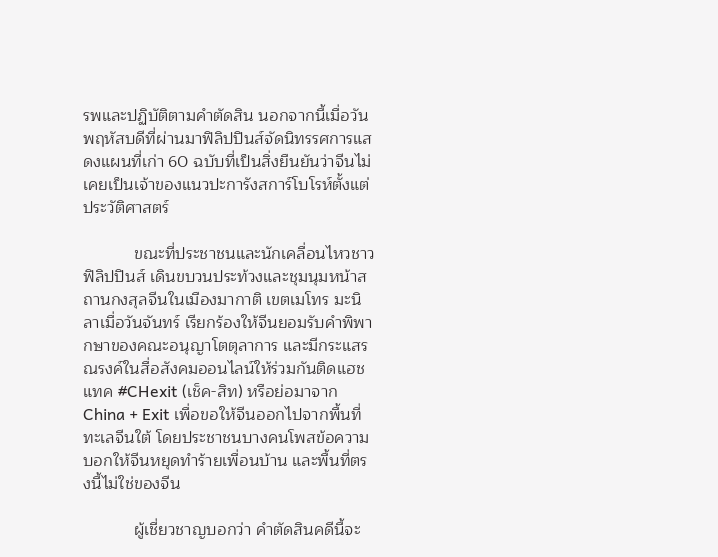รพและปฏิบัติตามคำตัดสิน นอกจากนี้เมื่อวันพฤหัสบดีที่ผ่านมาฟิลิปปินส์จัดนิทรรศการแสดงแผนที่เก่า 60 ฉบับที่เป็นสิ่งยืนยันว่าจีนไม่เคยเป็นเจ้าของแนวปะการังสการ์โบโรห์ตั้งแต่ประวัติศาสตร์

           ขณะที่ประชาชนและนักเคลื่อนไหวชาวฟิลิปปินส์ เดินขบวนประท้วงและชุมนุมหน้าสถานกงสุลจีนในเมืองมากาติ เขตเมโทร มะนิลาเมื่อวันจันทร์ เรียกร้องให้จีนยอมรับคำพิพากษาของคณะอนุญาโตตุลาการ และมีกระแสรณรงค์ในสื่อสังคมออนไลน์ให้ร่วมกันติดแฮชแทค #CHexit (เช็ค-สิท) หรือย่อมาจาก China + Exit เพื่อขอให้จีนออกไปจากพื้นที่ทะเลจีนใต้ โดยประชาชนบางคนโพสข้อความ บอกให้จีนหยุดทำร้ายเพื่อนบ้าน และพื้นที่ตรงนี้ไม่ใช่ของจีน

           ผู้เชี่ยวชาญบอกว่า คำตัดสินคดีนี้จะ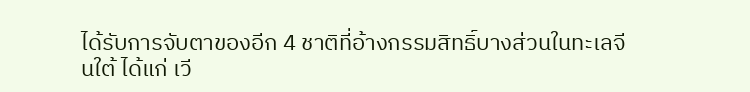ได้รับการจับตาของอีก 4 ชาติที่อ้างกรรมสิทธิ์บางส่วนในทะเลจีนใต้ ได้แก่ เวี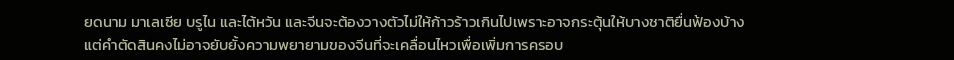ยดนาม มาเลเซีย บรูไน และไต้หวัน และจีนจะต้องวางตัวไม่ให้ก้าวร้าวเกินไปเพราะอาจกระตุ้นให้บางชาติยื่นฟ้องบ้าง แต่คำตัดสินคงไม่อาจยับยั้งความพยายามของจีนที่จะเคลื่อนไหวเพื่อเพิ่มการครอบ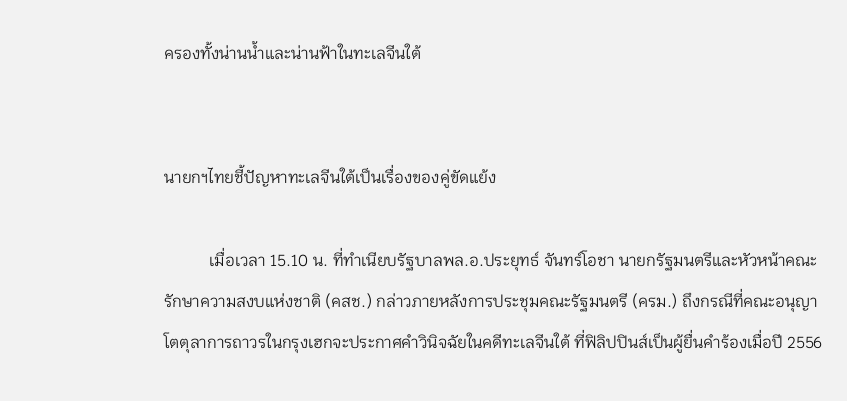ครองทั้งน่านน้ำและน่านฟ้าในทะเลจีนใต้


นายกฯไทยชี้ปัญหาทะเลจีนใต้เป็นเรื่องของคู่ขัดแย้ง

           เมื่อเวลา 15.10 น. ที่ทำเนียบรัฐบาลพล.อ.ประยุทธ์ จันทร์โอชา นายกรัฐมนตรีและหัวหน้าคณะรักษาความสงบแห่งชาติ (คสช.) กล่าวภายหลังการประชุมคณะรัฐมนตรี (ครม.) ถึงกรณีที่คณะอนุญาโตตุลาการถาวรในกรุงเฮกจะประกาศคำวินิจฉัยในคดีทะเลจีนใต้ ที่ฟิลิปปินส์เป็นผู้ยื่นคำร้องเมื่อปี 2556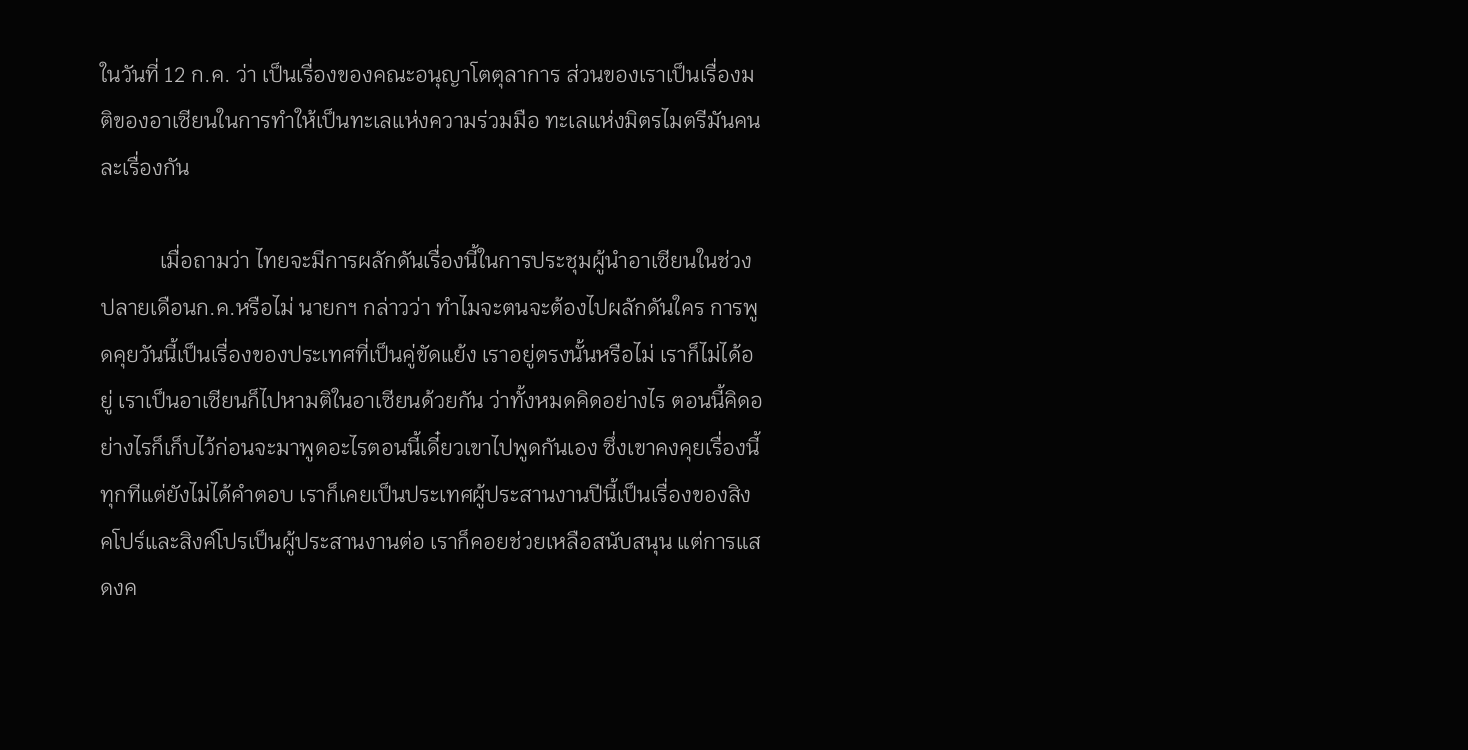ในวันที่ 12 ก.ค. ว่า เป็นเรื่องของคณะอนุญาโตตุลาการ ส่วนของเราเป็นเรื่องมติของอาเซียนในการทำให้เป็นทะเลแห่งความร่วมมือ ทะเลแห่งมิตรไมตรีมันคนละเรื่องกัน

           เมื่อถามว่า ไทยจะมีการผลักดันเรื่องนี้ในการประชุมผู้นำอาเซียนในช่วงปลายเดือนก.ค.หรือไม่ นายกฯ กล่าวว่า ทำไมจะตนจะต้องไปผลักดันใคร การพูดคุยวันนี้เป็นเรื่องของประเทศที่เป็นคู่ขัดแย้ง เราอยู่ตรงนั้นหรือไม่ เราก็ไม่ได้อยู่ เราเป็นอาเซียนก็ไปหามติในอาเซียนด้วยกัน ว่าทั้งหมดคิดอย่างไร ตอนนี้คิดอย่างไรก็เก็บไว้ก่อนจะมาพูดอะไรตอนนี้เดี๋ยวเขาไปพูดกันเอง ซึ่งเขาคงคุยเรื่องนี้ทุกทีแต่ยังไม่ได้คำตอบ เราก็เคยเป็นประเทศผู้ประสานงานปีนี้เป็นเรื่องของสิงคโปร์และสิงค์โปรเป็นผู้ประสานงานต่อ เราก็คอยช่วยเหลือสนับสนุน แต่การแสดงค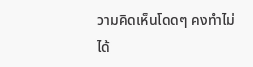วามคิดเห็นโดดๆ คงทำไม่ได้